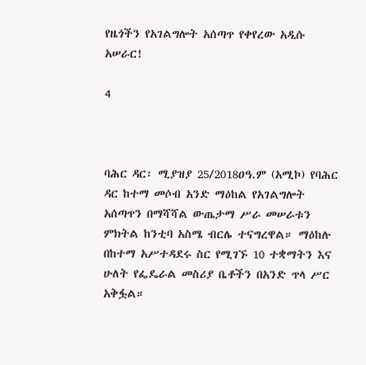የዜጎችን የአገልግሎት አሰጣጥ የቀየረው አዲሱ አሠራር!

4



ባሕር ዳር፡ ሚያዝያ 25/2018ዐዓ.ም (አሚኮ) የባሕር ዳር ከተማ መሶብ አንድ ማዕከል የአገልግሎት አሰጣጥን በማሻሻል ውጤታማ ሥራ መሠራቱን ምክትል ከንቲባ አስሜ ብርሌ ተናግረዋል። ማዕከሉ በከተማ አሥተዳደሩ ስር የሚገኙ 10 ተቋማትን እና ሁለት የፌዴራል መስሪያ ቤቶችን በአንድ ጥላ ሥር አቅፏል።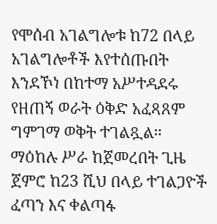የሞሰብ አገልግሎቱ ከ72 በላይ አገልግሎቶች እየተሰጡበት እንደኾነ በከተማ አሥተዳደሩ የዘጠኝ ወራት ዕቅድ አፈጻጸም ግምገማ ወቅት ተገልጿል።
ማዕከሉ ሥራ ከጀመረበት ጊዜ ጀምሮ ከ23 ሺህ በላይ ተገልጋዮች ፈጣን እና ቀልጣፋ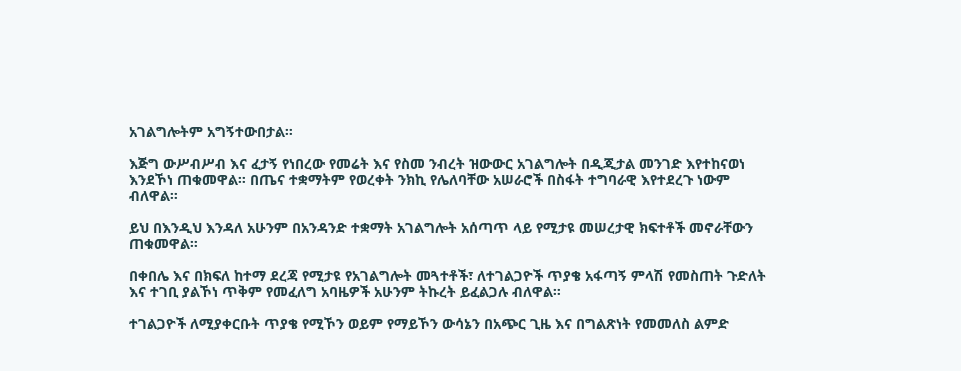አገልግሎትም አግኝተውበታል።

እጅግ ውሥብሥብ እና ፈታኝ የነበረው የመሬት እና የስመ ንብረት ዝውውር አገልግሎት በዲጂታል መንገድ እየተከናወነ እንደኾነ ጠቁመዋል። በጤና ተቋማትም የወረቀት ንክኪ የሌለባቸው አሠራሮች በስፋት ተግባራዊ እየተደረጉ ነውም ብለዋል።

ይህ በእንዲህ እንዳለ አሁንም በአንዳንድ ተቋማት አገልግሎት አሰጣጥ ላይ የሚታዩ መሠረታዊ ክፍተቶች መኖራቸውን ጠቁመዋል።

በቀበሌ እና በክፍለ ከተማ ደረጃ የሚታዩ የአገልግሎት መጓተቶች፣ ለተገልጋዮች ጥያቄ አፋጣኝ ምላሽ የመስጠት ጉድለት እና ተገቢ ያልኾነ ጥቅም የመፈለግ አባዜዎች አሁንም ትኩረት ይፈልጋሉ ብለዋል።

ተገልጋዮች ለሚያቀርቡት ጥያቄ የሚኾን ወይም የማይኾን ውሳኔን በአጭር ጊዜ እና በግልጽነት የመመለስ ልምድ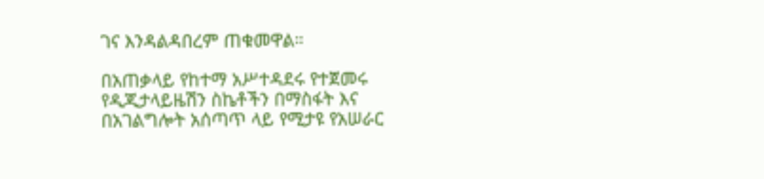ገና እንዳልዳበረም ጠቁመዋል።

በአጠቃላይ የከተማ አሥተዳደሩ የተጀመሩ የዲጂታላይዜሽን ስኬቶችን በማስፋት እና በአገልግሎት አሰጣጥ ላይ የሚታዩ የአሠራር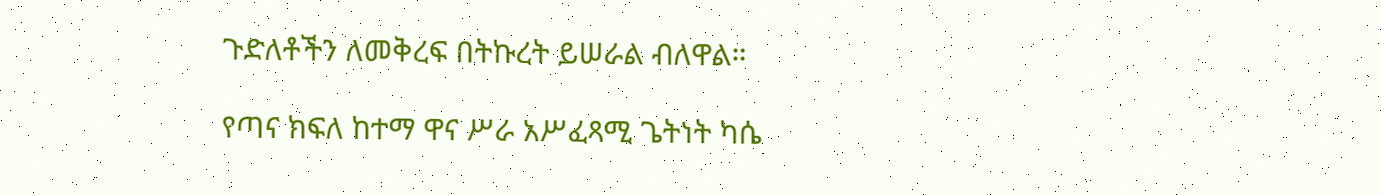ጉድለቶችን ለመቅረፍ በትኩረት ይሠራል ብለዋል።

የጣና ክፍለ ከተማ ዋና ሥራ አሥፈጻሚ ጌትነት ካሴ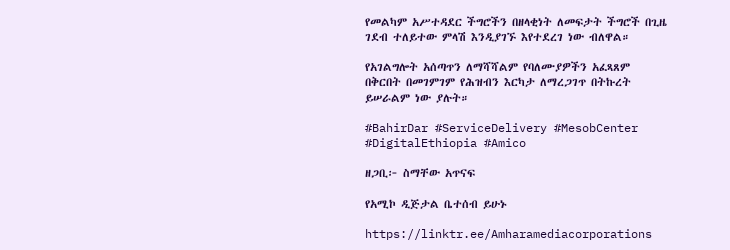የመልካም አሥተዳደር ችግሮችን በዘላቂነት ለመፍታት ችግሮች በጊዜ ገደብ ተለይተው ምላሽ እንዲያገኙ እየተደረገ ነው ብለዋል።

የአገልግሎት አሰጣጥን ለማሻሻልም የባለሙያዎችን አፈጻጸም በቅርበት በመገምገም የሕዝብን እርካታ ለማረጋገጥ በትኩረት ይሠራልም ነው ያሉት።

#BahirDar #ServiceDelivery #MesobCenter #DigitalEthiopia #Amico

ዘጋቢ፦ ስማቸው አጥናፍ

የአሚኮ ዲጅታል ቤተሰብ ይሁኑ

https://linktr.ee/Amharamediacorporations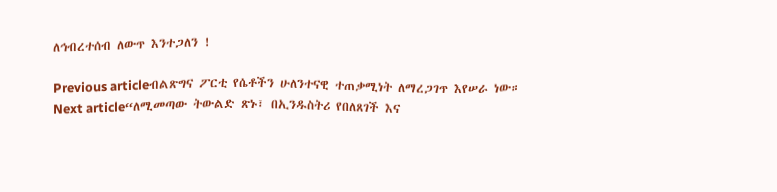ለኅብረተሰብ ለውጥ እንተጋለን !

Previous articleብልጽግና ፖርቲ የሴቶችን ሁለንተናዊ ተጠቃሚነት ለማረጋገጥ እየሠራ ነው።
Next article“ለሚመጣው ትውልድ ጽኑ፣ በኢንዱስትሪ የበለጸገች እና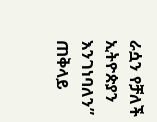ራሷን የቻለች ኢትዮጵያን እንገነባለን” ጠቅላይ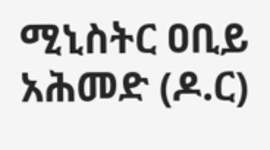ሚኒስትር ዐቢይ አሕመድ (ዶ.ር)